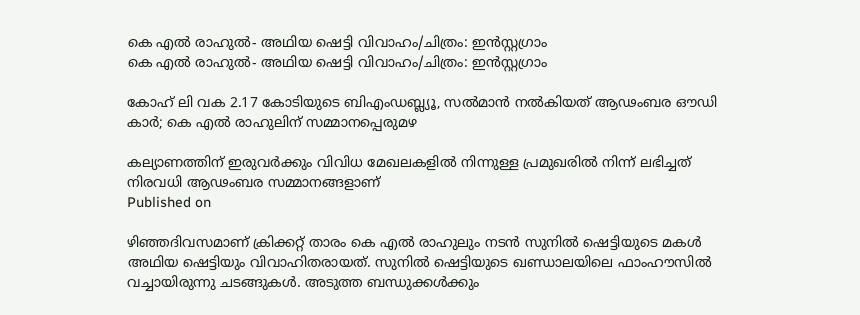കെ എൽ രാഹുൽ- അഥിയ ഷെട്ടി വിവാഹം/ചിത്രം: ഇൻസ്റ്റഗ്രാം
കെ എൽ രാഹുൽ- അഥിയ ഷെട്ടി വിവാഹം/ചിത്രം: ഇൻസ്റ്റഗ്രാം

കോഹ് ലി വക 2.17 കോടിയുടെ ബിഎംഡബ്ല്യൂ, സല്‍മാന്‍ നല്‍കിയത് ആഢംബര ഔഡി കാര്‍; കെ എല്‍ രാഹുലിന് സമ്മാനപ്പെരുമഴ

കല്യാണത്തിന് ഇരുവര്‍ക്കും വിവിധ മേഖലകളില്‍ നിന്നുള്ള പ്രമുഖരില്‍ നിന്ന് ലഭിച്ചത് നിരവധി ആഢംബര സമ്മാനങ്ങളാണ്
Published on

ഴിഞ്ഞദിവസമാണ് ക്രിക്കറ്റ് താരം കെ എല്‍ രാഹുലും നടന്‍ സുനില്‍ ഷെട്ടിയുടെ മകള്‍ അഥിയ ഷെട്ടിയും വിവാഹിതരായത്. സുനില്‍ ഷെട്ടിയുടെ ഖണ്ഡാലയിലെ ഫാംഹൗസില്‍ വച്ചായിരുന്നു ചടങ്ങുകള്‍. അടുത്ത ബന്ധുക്കള്‍ക്കും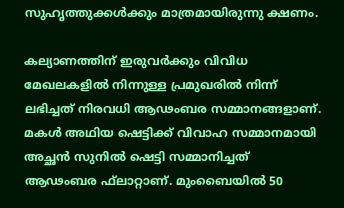സുഹൃത്തുക്കള്‍ക്കും മാത്രമായിരുന്നു ക്ഷണം.

കല്യാണത്തിന് ഇരുവര്‍ക്കും വിവിധ മേഖലകളില്‍ നിന്നുള്ള പ്രമുഖരില്‍ നിന്ന് ലഭിച്ചത് നിരവധി ആഢംബര സമ്മാനങ്ങളാണ്. മകള്‍ അഥിയ ഷെട്ടിക്ക് വിവാഹ സമ്മാനമായി അച്ഛന്‍ സുനില്‍ ഷെട്ടി സമ്മാനിച്ചത് ആഢംബര ഫ്‌ലാറ്റാണ്. മുംബൈയില്‍ 50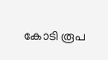കോടി രൂപ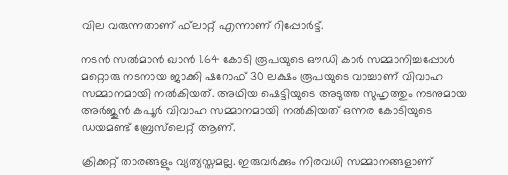വില വരുന്നതാണ് ഫ്‌ലാറ്റ് എന്നാണ് റിപ്പോര്‍ട്ട്.

നടന്‍ സല്‍മാന്‍ ഖാന്‍ 1.64 കോടി രൂപയുടെ ഔഡി കാര്‍ സമ്മാനിച്ചപ്പോള്‍ മറ്റൊരു നടനായ ജാക്കി ഷറോഫ് 30 ലക്ഷം രൂപയുടെ വാച്ചാണ് വിവാഹ സമ്മാനമായി നല്‍കിയത്. അഥിയ ഷെട്ടിയുടെ അടുത്ത സുഹൃത്തും നടനുമായ അര്‍ജുന്‍ കപൂര്‍ വിവാഹ സമ്മാനമായി നല്‍കിയത് ഒന്നര കോടിയുടെ ഡയമണ്ട് ബ്രേസ്‌ലെറ്റ് ആണ്.

ക്രിക്കറ്റ് താരങ്ങളും വ്യത്യസ്തമല്ല. ഇരുവര്‍ക്കും നിരവധി സമ്മാനങ്ങളാണ്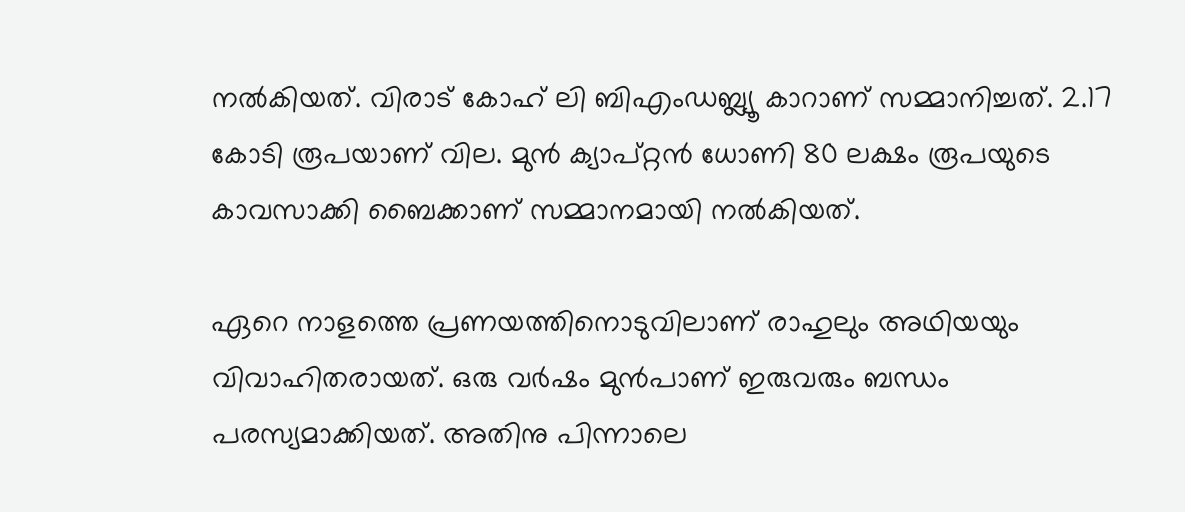നല്‍കിയത്. വിരാട് കോഹ് ലി ബിഎംഡബ്ല്യൂ കാറാണ് സമ്മാനിച്ചത്. 2.17 കോടി രൂപയാണ് വില. മുന്‍ ക്യാപ്റ്റന്‍ ധോണി 80 ലക്ഷം രൂപയുടെ കാവസാക്കി ബൈക്കാണ് സമ്മാനമായി നല്‍കിയത്.

ഏറെ നാളത്തെ പ്രണയത്തിനൊടുവിലാണ് രാഹുലും അഥിയയും വിവാഹിതരായത്. ഒരു വര്‍ഷം മുന്‍പാണ് ഇരുവരും ബന്ധം പരസ്യമാക്കിയത്. അതിനു പിന്നാലെ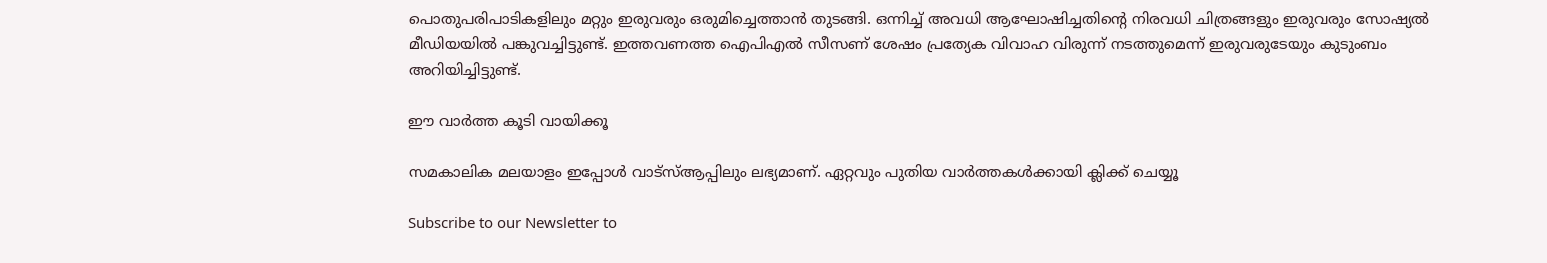പൊതുപരിപാടികളിലും മറ്റും ഇരുവരും ഒരുമിച്ചെത്താന്‍ തുടങ്ങി. ഒന്നിച്ച് അവധി ആഘോഷിച്ചതിന്റെ നിരവധി ചിത്രങ്ങളും ഇരുവരും സോഷ്യല്‍ മീഡിയയില്‍ പങ്കുവച്ചിട്ടുണ്ട്. ഇത്തവണത്ത ഐപിഎല്‍ സീസണ് ശേഷം പ്രത്യേക വിവാഹ വിരുന്ന് നടത്തുമെന്ന് ഇരുവരുടേയും കുടുംബം അറിയിച്ചിട്ടുണ്ട്.

ഈ വാര്‍ത്ത കൂടി വായിക്കൂ

സമകാലിക മലയാളം ഇപ്പോള്‍ വാട്‌സ്ആപ്പിലും ലഭ്യമാണ്. ഏറ്റവും പുതിയ വാര്‍ത്തകള്‍ക്കായി ക്ലിക്ക് ചെയ്യൂ

Subscribe to our Newsletter to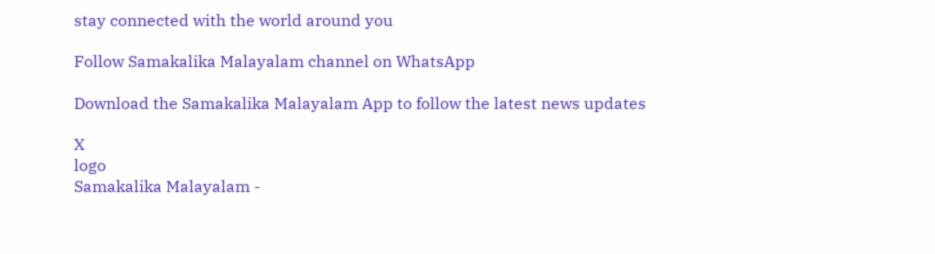stay connected with the world around you

Follow Samakalika Malayalam channel on WhatsApp

Download the Samakalika Malayalam App to follow the latest news updates

X
logo
Samakalika Malayalam -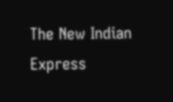The New Indian Express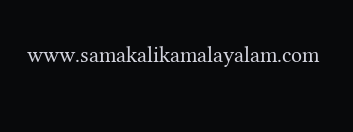www.samakalikamalayalam.com